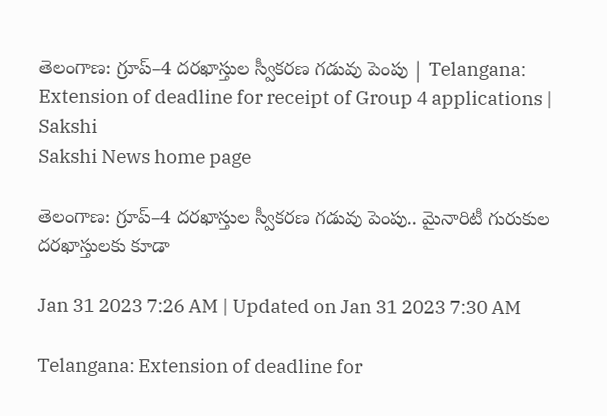తెలంగాణ: గ్రూప్‌–4 దరఖాస్తుల స్వీకరణ గడువు పెంపు | Telangana: Extension of deadline for receipt of Group 4 applications | Sakshi
Sakshi News home page

తెలంగాణ: గ్రూప్‌–4 దరఖాస్తుల స్వీకరణ గడువు పెంపు.. మైనారిటీ గురుకుల దరఖాస్తులకు కూడా

Jan 31 2023 7:26 AM | Updated on Jan 31 2023 7:30 AM

Telangana: Extension of deadline for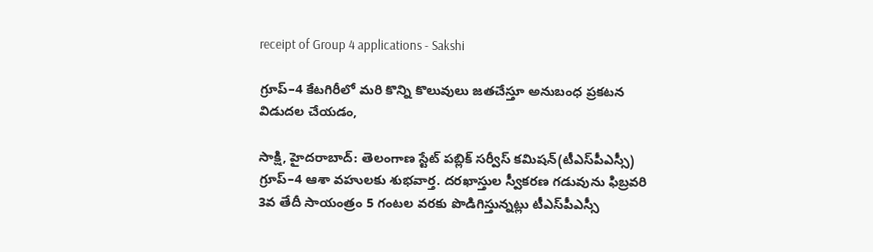receipt of Group 4 applications - Sakshi

గ్రూప్‌–4 కేటగిరీలో మరి కొన్ని కొలువులు జతచేస్తూ అనుబంధ ప్రకటన విడుదల చేయడం,

సాక్షి, హైదరాబాద్‌: తెలంగాణ స్టేట్‌ పబ్లిక్‌ సర్వీస్‌ కమిషన్‌(టీఎస్‌పీఎస్సీ) గ్రూప్‌–4 ఆశా వహులకు శుభవార్త. దరఖాస్తుల స్వీకరణ గడువును ఫిబ్రవరి 3వ తేదీ సాయంత్రం 5 గంటల వరకు పొడిగిస్తున్నట్లు టీఎస్‌పీఎస్సీ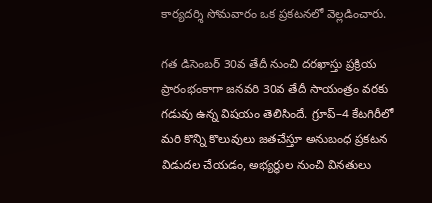కార్యదర్శి సోమవారం ఒక ప్రకటనలో వెల్లడించారు.

గత డిసెంబర్‌ 30వ తేదీ నుంచి దరఖాస్తు ప్రక్రియ ప్రారంభంకాగా జనవరి 30వ తేదీ సాయంత్రం వరకు గడువు ఉన్న విషయం తెలిసిందే. గ్రూప్‌–4 కేటగిరీలో మరి కొన్ని కొలువులు జతచేస్తూ అనుబంధ ప్రకటన విడుదల చేయడం, అభ్యర్థుల నుంచి వినతులు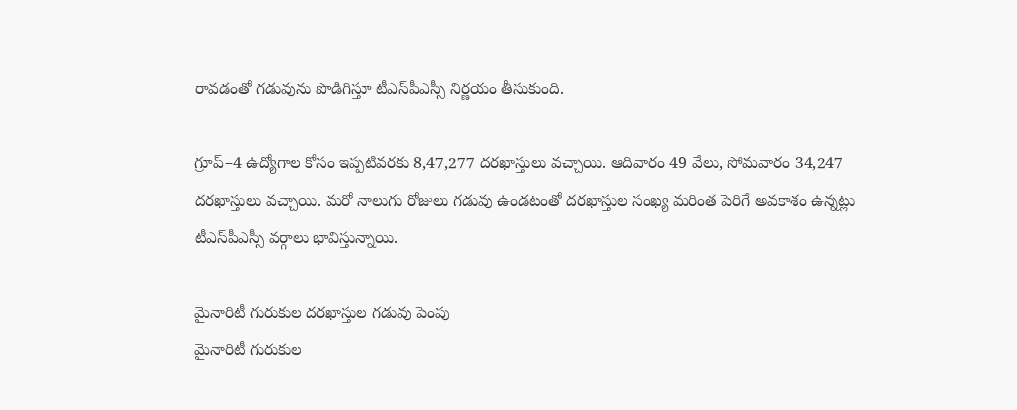రావడంతో గడువును పొడిగిస్తూ టీఎస్‌పీఎస్సీ నిర్ణయం తీసుకుంది.

గ్రూప్‌–4 ఉద్యోగాల కోసం ఇప్పటివరకు 8,47,277 దరఖాస్తులు వచ్చాయి. ఆదివారం 49 వేలు, సోమవారం 34,247 దరఖాస్తులు వచ్చాయి. మరో నాలుగు రోజులు గడువు ఉండటంతో దరఖాస్తుల సంఖ్య మరింత పెరిగే అవకాశం ఉన్నట్లు టీఎస్‌పీఎస్సీ వర్గాలు భావిస్తున్నాయి.

మైనారిటీ గురుకుల దరఖాస్తుల గడువు పెంపు
మైనారిటీ గురుకుల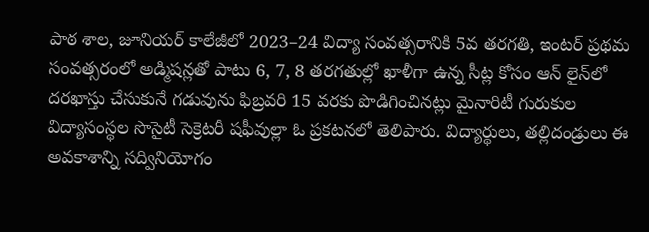పాఠ శాల, జూనియర్‌ కాలేజీలో 2023–24 విద్యా సంవత్సరానికి 5వ తరగతి, ఇంటర్‌ ప్రథమ సంవత్సరంలో అడ్మిషన్లతో పాటు 6, 7, 8 తరగతుల్లో ఖాళీగా ఉన్న సీట్ల కోసం ఆన్‌ లైన్‌లో దరఖాస్తు చేసుకునే గడువును ఫిబ్రవరి 15 వరకు పొడిగించినట్లు మైనారిటీ గురుకుల విద్యాసంస్థల సొసైటీ సెక్రెటరీ షఫీవుల్లా ఓ ప్రకటనలో తెలిపారు. విద్యార్థులు, తల్లిదండ్రులు ఈ అవకాశాన్ని సద్వినియోగం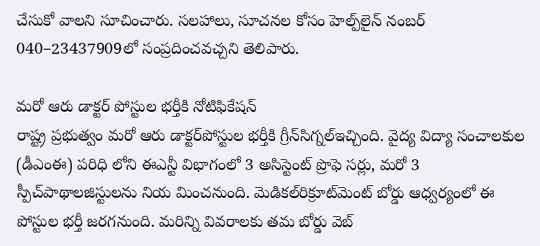చేసుకో వాలని సూచించారు. సలహాలు, సూచనల కోసం హెల్ప్‌లైన్‌ నంబర్‌ 040–23437909లో సంప్రదించవచ్చని తెలిపారు.

మరో ఆరు డాక్టర్‌ పోస్టుల భర్తీకి నోటిఫికేషన్‌
రాష్ట్ర ప్రభుత్వం మరో ఆరు డాక్టర్‌పోస్టుల భర్తీకి గ్రీన్‌సిగ్నల్‌ఇచ్చింది. వైద్య విద్యా సంచాలకుల (డీఎంఈ) పరిధి లోని ఈఎన్టీ విభాగంలో 3 అసిస్టెంట్‌ ప్రొఫె సర్లు, మరో 3 స్పీచ్‌పాథాలజిస్టులను నియ మించనుంది. మెడికల్‌రిక్రూట్‌మెంట్‌ బోర్డు ఆధ్వర్యంలో ఈ పోస్టుల భర్తీ జరగనుంది. మరిన్ని వివరాలకు తమ బోర్డు వెబ్‌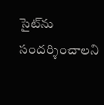సైట్‌ను సందర్శించాలని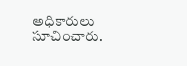అధికారులు సూచించారు.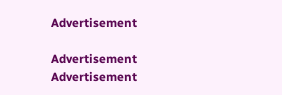Advertisement

Advertisement
Advertisement